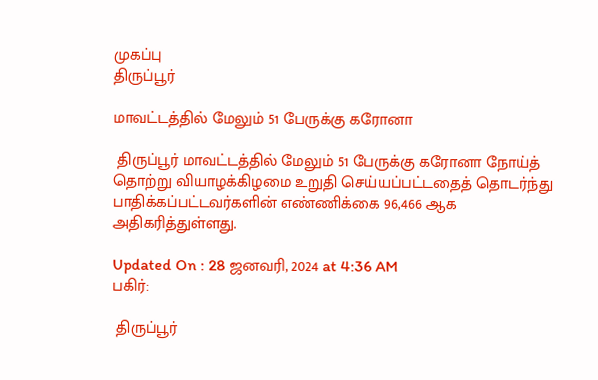முகப்பு
திருப்பூர்

மாவட்டத்தில் மேலும் 51 பேருக்கு கரோனா

 திருப்பூர் மாவட்டத்தில் மேலும் 51 பேருக்கு கரோனா நோய்த் தொற்று வியாழக்கிழமை உறுதி செய்யப்பட்டதைத் தொடர்ந்து பாதிக்கப்பட்டவர்களின் எண்ணிக்கை 96,466 ஆக அதிகரித்துள்ளது.

Updated On : 28 ஜனவரி, 2024 at 4:36 AM
பகிர்:

 திருப்பூர்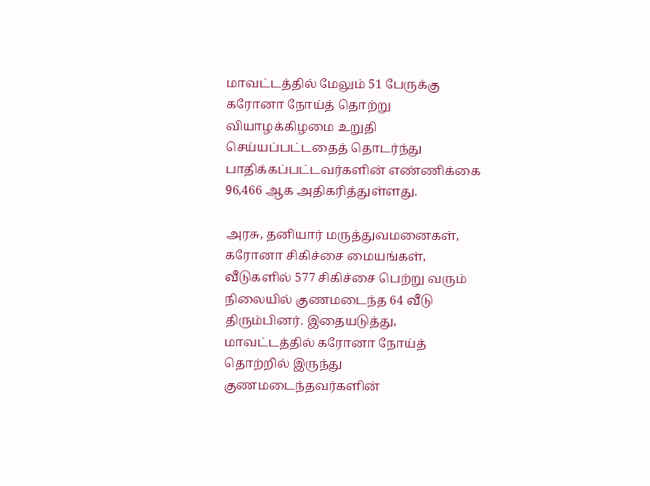மாவட்டத்தில் மேலும் 51 பேருக்கு கரோனா நோய்த் தொற்று வியாழக்கிழமை உறுதி செய்யப்பட்டதைத் தொடர்ந்து பாதிக்கப்பட்டவர்களின் எண்ணிக்கை 96,466 ஆக அதிகரித்துள்ளது.

அரசு, தனியார் மருத்துவமனைகள், கரோனா சிகிச்சை மையங்கள், வீடுகளில் 577 சிகிச்சை பெற்று வரும் நிலையில் குணமடைந்த 64 வீடு திரும்பினர். இதையடுத்து, மாவட்டத்தில் கரோனா நோய்த் தொற்றில் இருந்து குணமடைந்தவர்களின்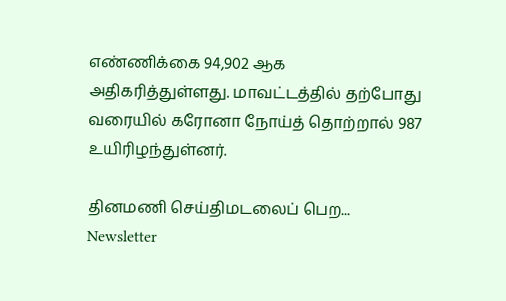எண்ணிக்கை 94,902 ஆக அதிகரித்துள்ளது. மாவட்டத்தில் தற்போது வரையில் கரோனா நோய்த் தொற்றால் 987 உயிரிழந்துள்னர்.

தினமணி செய்திமடலைப் பெற... Newsletter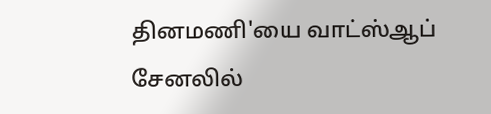தினமணி'யை வாட்ஸ்ஆப் சேனலில்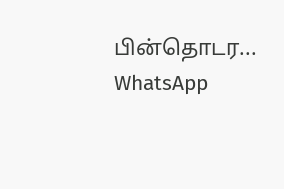பின்தொடர... WhatsApp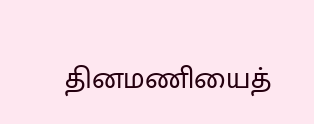தினமணியைத்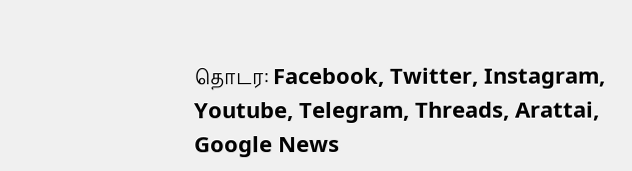தொடர: Facebook, Twitter, Instagram, Youtube, Telegram, Threads, Arattai, Google News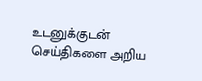உடனுக்குடன் செய்திகளை அறிய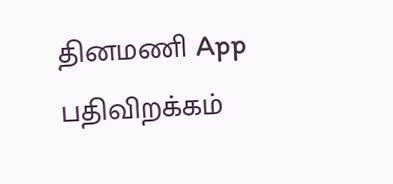தினமணி App பதிவிறக்கம்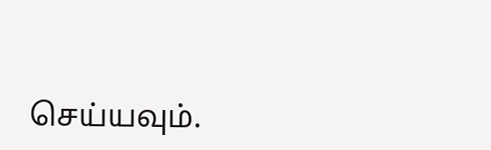செய்யவும்.